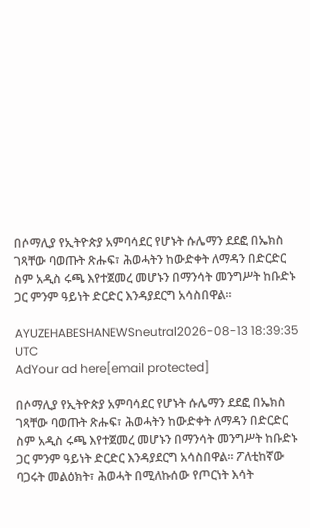በሶማሊያ የኢትዮጵያ አምባሳደር የሆኑት ሱሌማን ደደፎ በኤክስ ገጻቸው ባወጡት ጽሑፍ፣ ሕወሓትን ከውድቀት ለማዳን በድርድር ስም አዲስ ሩጫ እየተጀመረ መሆኑን በማንሳት መንግሥት ከቡድኑ ጋር ምንም ዓይነት ድርድር እንዳያደርግ አሳስበዋል።

AYUZEHABESHANEWSneutral2026-08-13 18:39:35 UTC
AdYour ad here[email protected]

በሶማሊያ የኢትዮጵያ አምባሳደር የሆኑት ሱሌማን ደደፎ በኤክስ ገጻቸው ባወጡት ጽሑፍ፣ ሕወሓትን ከውድቀት ለማዳን በድርድር ስም አዲስ ሩጫ እየተጀመረ መሆኑን በማንሳት መንግሥት ከቡድኑ ጋር ምንም ዓይነት ድርድር እንዳያደርግ አሳስበዋል። ፖለቲከኛው ባጋሩት መልዕክት፣ ሕወሓት በሚለኩሰው የጦርነት እሳት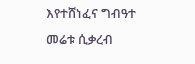እየተሸነፈና ግብዓተ መሬቱ ሲቃረብ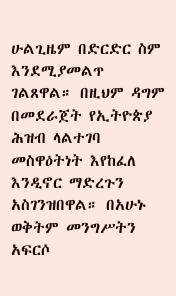ሁልጊዜም በድርድር ስም እንደሚያመልጥ ገልጸዋል። በዚህም ዳግም በመደራጀት የኢትዮጵያ ሕዝብ ላልተገባ መስዋዕትነት እየከፈለ እንዲኖር ማድረጉን አስገንዝበዋል። በአሁኑ ወቅትም መንግሥትን አፍርሶ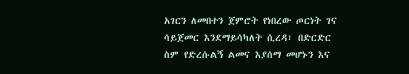አገርን ለመበተን ጀምሮት የነበረው ጦርነት ገና ሳይጀመር እንደማይሳካለት ሲረዳ፣ በድርድር ስም የድረሱልኝ ልመና እያሰማ መሆኑን እና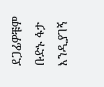ደጋፊዎቹም ቡድኑ ፋታ እንዲያገኝ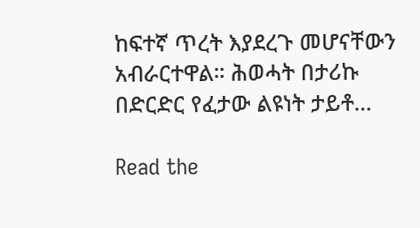ከፍተኛ ጥረት እያደረጉ መሆናቸውን አብራርተዋል። ሕወሓት በታሪኩ በድርድር የፈታው ልዩነት ታይቶ…

Read the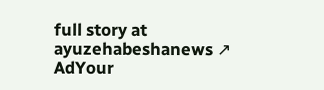full story at ayuzehabeshanews ↗
AdYour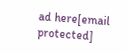ad here[email protected]